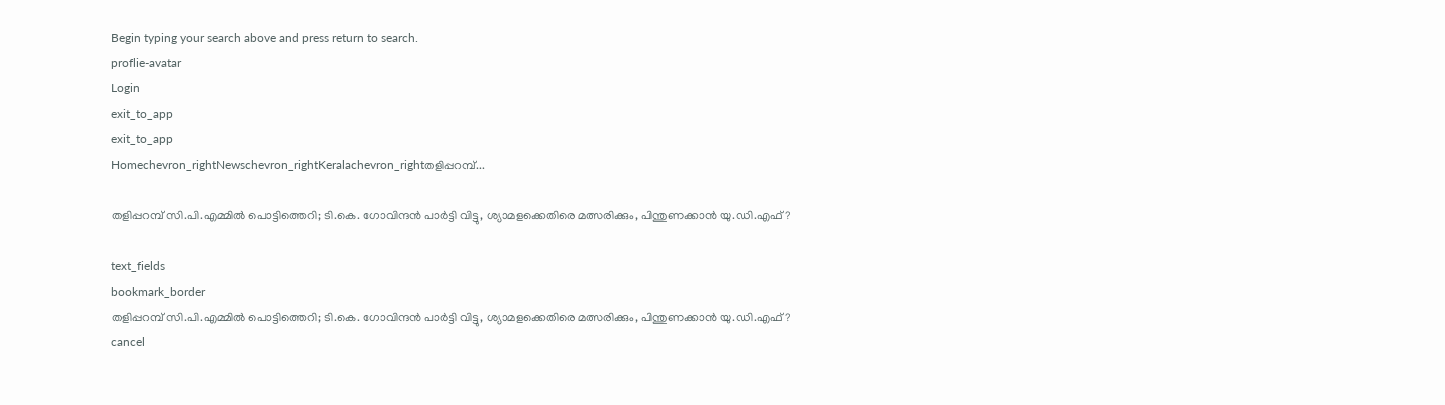Begin typing your search above and press return to search.
proflie-avatar
Login
exit_to_app
exit_to_app
Homechevron_rightNewschevron_rightKeralachevron_rightതളിപ്പറമ്പ്...

തളിപ്പറമ്പ് സി.പി.എമ്മിൽ പൊട്ടിത്തെറി; ടി.കെ. ഗോവിന്ദൻ പാർട്ടി വിട്ടു, ശ്യാമളക്കെതിരെ മത്സരിക്കും, പിന്തുണക്കാൻ യു.ഡി.എഫ്?

text_fields
bookmark_border
തളിപ്പറമ്പ് സി.പി.എമ്മിൽ പൊട്ടിത്തെറി; ടി.കെ. ഗോവിന്ദൻ പാർട്ടി വിട്ടു, ശ്യാമളക്കെതിരെ മത്സരിക്കും, പിന്തുണക്കാൻ യു.ഡി.എഫ്?
cancel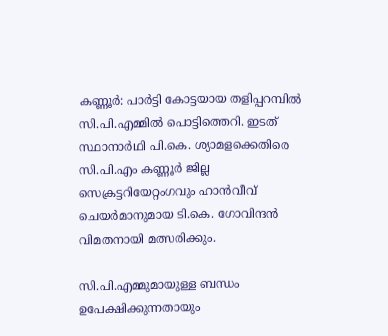കണ്ണൂർ: പാർട്ടി കോട്ടയായ തളിപ്പറമ്പിൽ സി.പി.എമ്മിൽ പൊട്ടിത്തെറി. ഇടത് സ്ഥാനാർഥി പി.കെ. ശ്യാമളക്കെതിരെ സി.പി.എം കണ്ണൂർ ജില്ല സെക്രട്ടറിയേറ്റംഗവും ഹാൻവീവ് ചെയർമാനുമായ ടി.കെ. ഗോവിന്ദൻ വിമതനായി മത്സരിക്കും.

സി.പി.എമ്മുമായുള്ള ബന്ധം ഉപേക്ഷിക്കുന്നതായും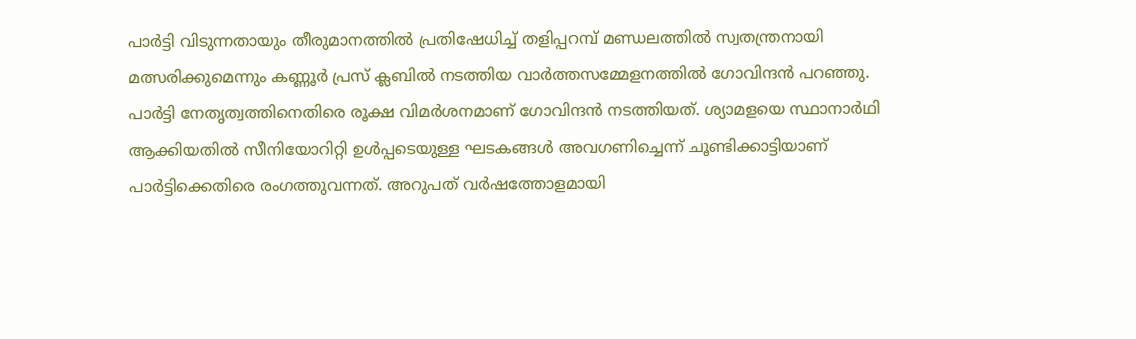പാർട്ടി വിടുന്നതായും തീരുമാനത്തിൽ പ്രതിഷേധിച്ച് തളിപ്പറമ്പ് മണ്ഡലത്തിൽ സ്വതന്ത്രനായി മത്സരിക്കുമെന്നും കണ്ണൂർ പ്രസ് ക്ലബിൽ നടത്തിയ വാർത്തസമ്മേളനത്തിൽ ഗോവിന്ദൻ പറഞ്ഞു. പാർട്ടി നേതൃത്വത്തിനെതിരെ രൂക്ഷ വിമർശനമാണ് ഗോവിന്ദൻ നടത്തിയത്. ശ്യാമളയെ സ്ഥാനാർഥി ആക്കിയതിൽ സീനിയോറിറ്റി ഉൾപ്പടെയുള്ള ഘടകങ്ങൾ അവഗണിച്ചെന്ന് ചൂണ്ടിക്കാട്ടിയാണ് പാർട്ടിക്കെതിരെ രംഗത്തുവന്നത്. അറുപത് വർഷത്തോളമായി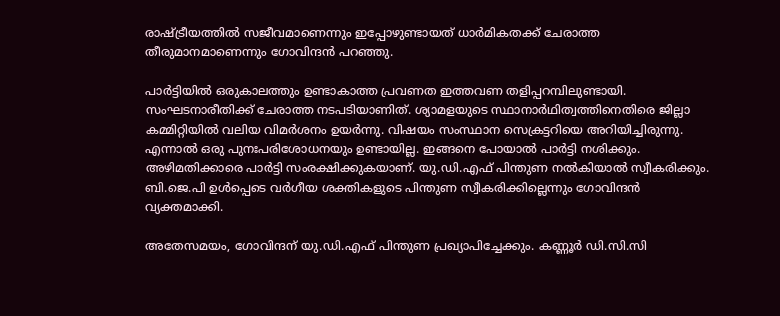രാഷ്ട്രീയത്തിൽ സജീവമാണെന്നും ഇപ്പോഴുണ്ടായത് ധാർമികതക്ക് ചേരാത്ത തീരുമാനമാണെന്നും ഗോവിന്ദൻ പറഞ്ഞു.

പാർട്ടിയിൽ ഒരുകാലത്തും ഉണ്ടാകാത്ത പ്രവണത ഇത്തവണ തളിപ്പറമ്പിലുണ്ടായി. സംഘടനാരീതിക്ക് ചേരാത്ത നടപടിയാണിത്. ശ്യാമളയുടെ സ്ഥാനാർഥിത്വത്തിനെതിരെ ജില്ലാ കമ്മിറ്റിയിൽ വലിയ വിമർശനം ഉയർന്നു. വിഷയം സംസ്ഥാന സെക്രട്ടറിയെ അറിയിച്ചിരുന്നു. എന്നാൽ ഒരു പുനഃപരിശോധനയും ഉണ്ടായില്ല. ഇങ്ങനെ പോയാൽ പാർട്ടി നശിക്കും. അഴിമതിക്കാരെ പാർട്ടി സംരക്ഷിക്കുകയാണ്. യു.ഡി.എഫ് പിന്തുണ നൽകിയാൽ സ്വീകരിക്കും. ബി.ജെ.പി ഉൾപ്പെടെ വർഗീയ ശക്തികളുടെ പിന്തുണ സ്വീകരിക്കില്ലെന്നും ഗോവിന്ദൻ വ്യക്തമാക്കി.

അതേസമയം, ഗോവിന്ദന് യു.ഡി.എഫ് പിന്തുണ പ്രഖ്യാപിച്ചേക്കും. കണ്ണൂർ ഡി.സി.സി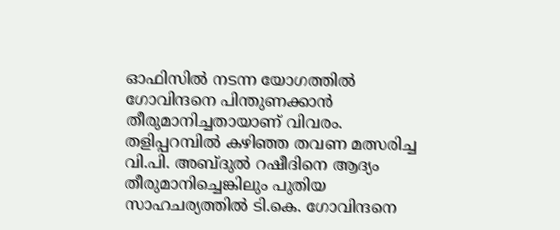ഓഫിസിൽ നടന്ന യോഗത്തിൽ ഗോവിന്ദനെ പിന്തുണക്കാൻ തീരുമാനിച്ചതായാണ് വിവരം. തളിപ്പറമ്പിൽ കഴിഞ്ഞ തവണ മത്സരിച്ച വി.പി. അബ്ദുൽ റഷീദിനെ ആദ്യം തീരുമാനിച്ചെങ്കിലും പുതിയ സാഹചര്യത്തിൽ ടി.കെ. ഗോവിന്ദനെ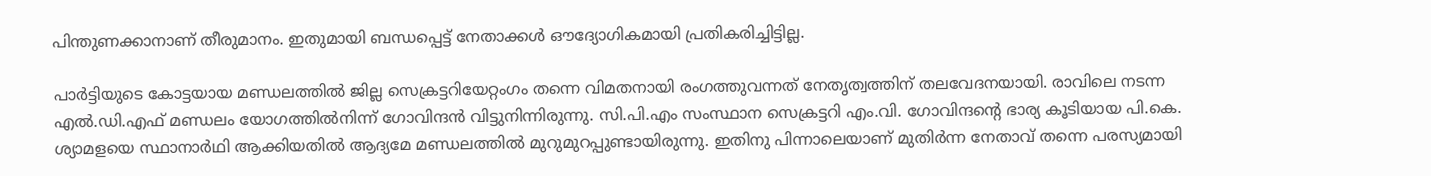പിന്തുണക്കാനാണ് തീരുമാനം. ഇതുമായി ബന്ധപ്പെട്ട് നേതാക്കൾ ഔദ്യോഗികമായി പ്രതികരിച്ചിട്ടില്ല.

പാർട്ടിയുടെ കോട്ടയായ മണ്ഡലത്തിൽ ജില്ല സെക്രട്ടറിയേറ്റംഗം തന്നെ വിമതനായി രംഗത്തുവന്നത് നേതൃത്വത്തിന് തലവേദനയായി. രാവിലെ നടന്ന എൽ.ഡി.എഫ് മണ്ഡലം യോഗത്തിൽനിന്ന് ഗോവിന്ദൻ വിട്ടുനിന്നിരുന്നു. സി.പി.എം സംസ്ഥാന സെക്രട്ടറി എം.വി. ഗോവിന്ദന്റെ ഭാര്യ കൂടിയായ പി.കെ. ശ്യാമളയെ സ്ഥാനാർഥി ആക്കിയതിൽ ആദ്യമേ മണ്ഡലത്തിൽ മുറുമുറപ്പുണ്ടായിരുന്നു. ഇതിനു പിന്നാലെയാണ് മുതിർന്ന നേതാവ് തന്നെ പരസ്യമായി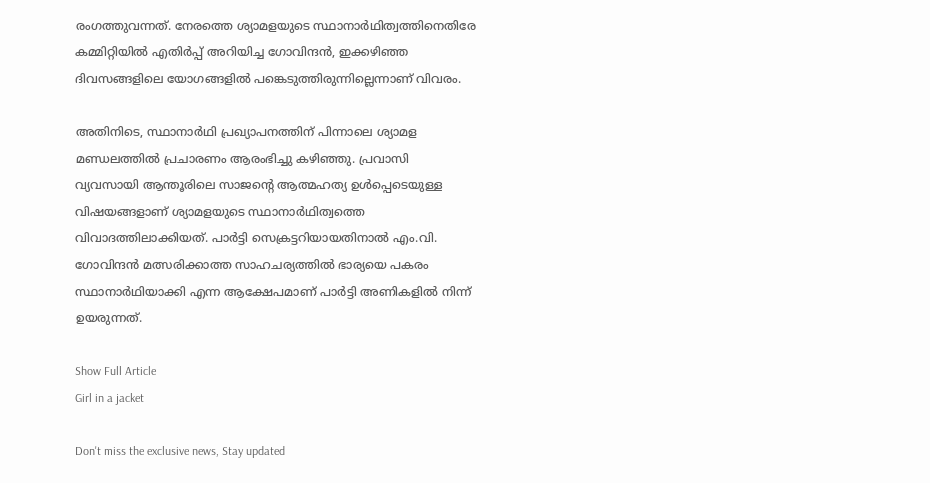രംഗത്തുവന്നത്. നേരത്തെ ശ്യാമളയുടെ സ്ഥാനാർഥിത്വത്തിനെതിരേ കമ്മിറ്റിയിൽ എതിർപ്പ് അറിയിച്ച ഗോവിന്ദൻ, ഇക്കഴിഞ്ഞ ദിവസങ്ങളിലെ യോഗങ്ങളിൽ പങ്കെടുത്തിരുന്നില്ലെന്നാണ് വിവരം.

അതിനിടെ, സ്ഥാനാർഥി പ്രഖ്യാപനത്തിന് പിന്നാലെ ശ്യാമള മണ്ഡലത്തിൽ പ്രചാരണം ആരംഭിച്ചു കഴിഞ്ഞു. പ്രവാസി വ്യവസായി ആന്തൂരിലെ സാജന്റെ ആത്മഹത്യ ഉൾപ്പെടെയുള്ള വിഷയങ്ങളാണ് ശ്യാമളയുടെ സ്ഥാനാർഥിത്വത്തെ വിവാദത്തിലാക്കിയത്. പാർട്ടി സെക്രട്ടറിയായതിനാൽ എം.വി. ഗോവിന്ദൻ മത്സരിക്കാത്ത സാഹചര്യത്തിൽ ഭാര്യയെ പകരം സ്ഥാനാർഥിയാക്കി എന്ന ആക്ഷേപമാണ് പാർട്ടി അണികളിൽ നിന്ന് ഉയരുന്നത്‌.

Show Full Article
Girl in a jacket

Don't miss the exclusive news, Stay updated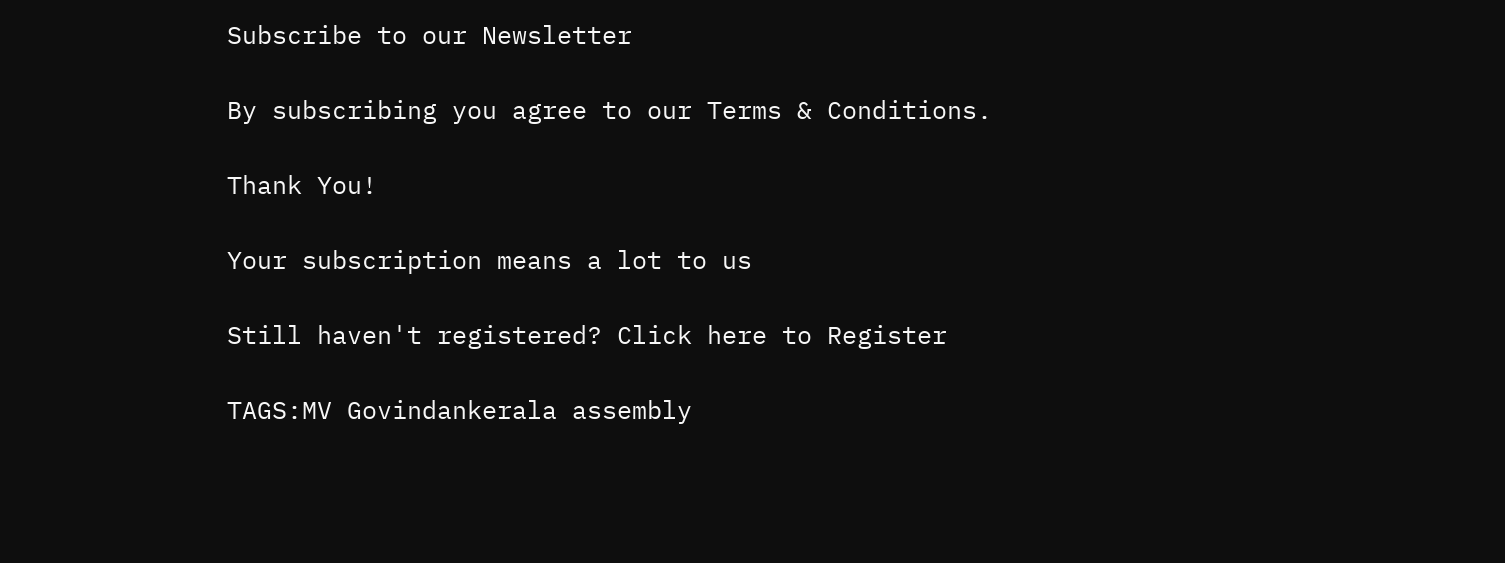Subscribe to our Newsletter

By subscribing you agree to our Terms & Conditions.

Thank You!

Your subscription means a lot to us

Still haven't registered? Click here to Register

TAGS:MV Govindankerala assembly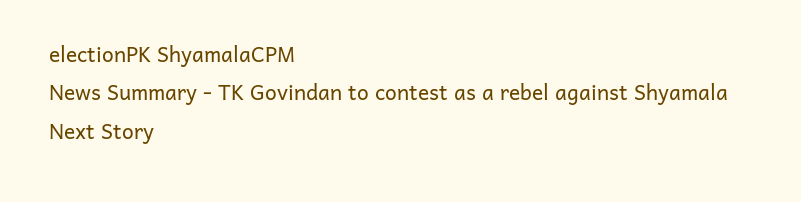electionPK ShyamalaCPM
News Summary - TK Govindan to contest as a rebel against Shyamala
Next Story